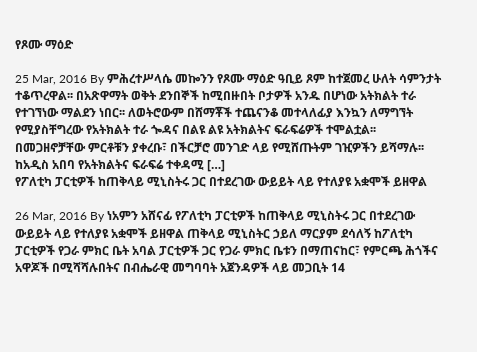የጾሙ ማዕድ

25 Mar, 2016 By ምሕረተሥላሴ መኰንን የጾሙ ማዕድ ዓቢይ ጾም ከተጀመረ ሁለት ሳምንታት ተቆጥረዋል፡፡ በአጽዋማት ወቅት ደንበኞች ከሚበዙበት ቦታዎች አንዱ በሆነው አትክልት ተራ የተገኘነው ማልደን ነበር፡፡ ለወትሮውም በሸማቾች ተጨናንቆ መተላለፊያ እንኳን ለማግኘት የሚያስቸግረው የአትክልት ተራ ጐዳና በልዩ ልዩ አትክልትና ፍራፍሬዎች ተሞልቷል፡፡ በመጋዘኖቻቸው ምርቶቹን ያቀረቡ፣ በችርቻሮ መንገድ ላይ የሚሸጡትም ገዢዎችን ይሻማሉ፡፡ ከአዲስ አበባ የአትክልትና ፍራፍሬ ተቀዳሚ […]
የፖለቲካ ፓርቲዎች ከጠቅላይ ሚኒስትሩ ጋር በተደረገው ውይይት ላይ የተለያዩ አቋሞች ይዘዋል

26 Mar, 2016 By ነአምን አሸናፊ የፖለቲካ ፓርቲዎች ከጠቅላይ ሚኒስትሩ ጋር በተደረገው ውይይት ላይ የተለያዩ አቋሞች ይዘዋል ጠቅላይ ሚኒስትር ኃይለ ማርያም ደሳለኝ ከፖለቲካ ፓርቲዎች የጋራ ምክር ቤት አባል ፓርቲዎች ጋር የጋራ ምክር ቤቱን በማጠናከር፣ የምርጫ ሕጎችና አዋጆች በሚሻሻሉበትና በብሔራዊ መግባባት አጀንዳዎች ላይ መጋቢት 14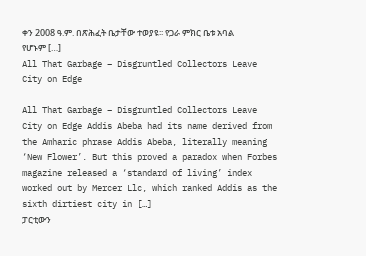ቀን 2008 ዓ.ም. በጽሕፈት ቤታቸው ተወያዩ፡፡ የጋራ ምክር ቤቱ አባል የሆኑም […]
All That Garbage – Disgruntled Collectors Leave City on Edge

All That Garbage – Disgruntled Collectors Leave City on Edge Addis Abeba had its name derived from the Amharic phrase Addis Abeba, literally meaning ‘New Flower’. But this proved a paradox when Forbes magazine released a ‘standard of living’ index worked out by Mercer Llc, which ranked Addis as the sixth dirtiest city in […]
ፓርቲውን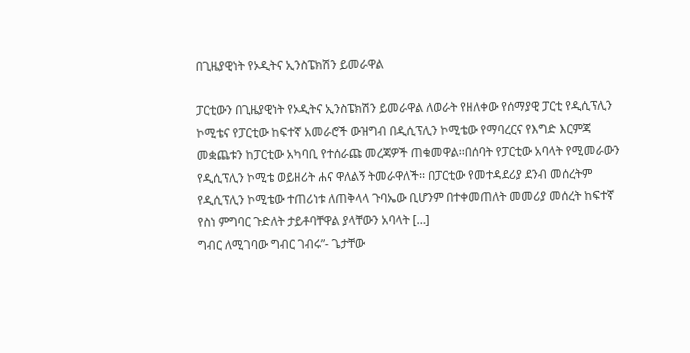በጊዜያዊነት የኦዲትና ኢንስፔክሽን ይመራዋል

ፓርቲውን በጊዜያዊነት የኦዲትና ኢንስፔክሽን ይመራዋል ለወራት የዘለቀው የሰማያዊ ፓርቲ የዲሲፕሊን ኮሚቴና የፓርቲው ከፍተኛ አመራሮች ውዝግብ በዲሲፕሊን ኮሚቴው የማባረርና የእግድ እርምጃ መቋጨቱን ከፓርቲው አካባቢ የተሰራጩ መረጃዎች ጠቁመዋል፡፡በሰባት የፓርቲው አባላት የሚመራውን የዲሲፕሊን ኮሚቴ ወይዘሪት ሐና ዋለልኝ ትመራዋለች፡፡ በፓርቲው የመተዳደሪያ ደንብ መሰረትም የዲሲፕሊን ኮሚቴው ተጠሪነቱ ለጠቅላላ ጉባኤው ቢሆንም በተቀመጠለት መመሪያ መሰረት ከፍተኛ የስነ ምግባር ጉድለት ታይቶባቸዋል ያላቸውን አባላት […]
ግብር ለሚገባው ግብር ገብሩ”- ጌታቸው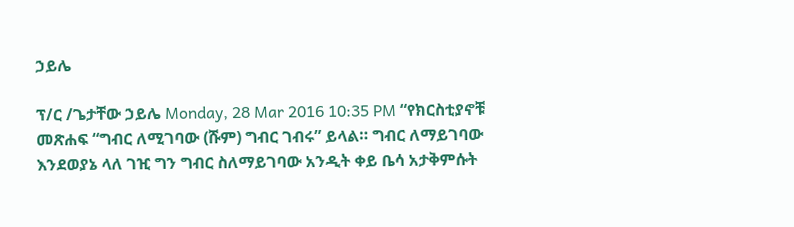ኃይሌ

ፕ/ር /ጌታቸው ኃይሌ Monday, 28 Mar 2016 10:35 PM “የክርስቲያኖቹ መጽሐፍ “ግብር ለሚገባው (ሹም) ግብር ገብሩ” ይላል። ግብር ለማይገባው እንደወያኔ ላለ ገዢ ግን ግብር ስለማይገባው አንዲት ቀይ ቤሳ አታቅምሱት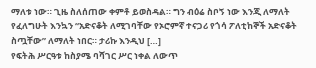ማለቱ ነው። ጊዜ ስለሰጠው ቀምቶ ይወስዳል። ግን ብዕሬ ስቦኝ ነው እንጂ ለማለት የፈለግሁት እንኳን “አድናቆት ለሚገባቸው የኦሮምኛ ተናጋሪ የጎሳ ፖለቲከኞች አድናቆት ስጧቸው” ለማለት ነበር። ታሪኩ እንዲህ […]
የፍትሕ ሥርዓቱ ከስያሜ ባሻገር ሥር ነቀል ለውጥ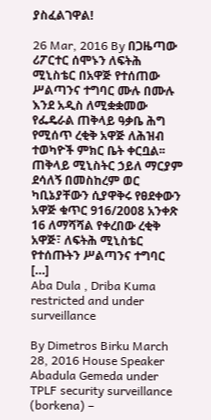ያስፈልገዋል!

26 Mar, 2016 By በጋዜጣው ሪፖርተር ሰሞኑን ለፍትሕ ሚኒስቴር በአዋጅ የተሰጠው ሥልጣንና ተግባር ሙሉ በሙሉ እንደ አዲስ ለሚቋቋመው የፌዴራል ጠቅላይ ዓቃቤ ሕግ የሚሰጥ ረቂቅ አዋጅ ለሕዝብ ተወካዮች ምክር ቤት ቀርቧል፡፡ ጠቅላይ ሚኒስትር ኃይለ ማርያም ደሳለኝ በመስከረም ወር ካቢኔያቸውን ሲያዋቅሩ የፀደቀውን አዋጅ ቁጥር 916/2008 አንቀጽ 16 ለማሻሻል የቀረበው ረቂቅ አዋጅ፣ ለፍትሕ ሚኒስቴር የተሰጡትን ሥልጣንና ተግባር […]
Aba Dula , Driba Kuma restricted and under surveillance

By Dimetros Birku March 28, 2016 House Speaker Abadula Gemeda under TPLF security surveillance (borkena) –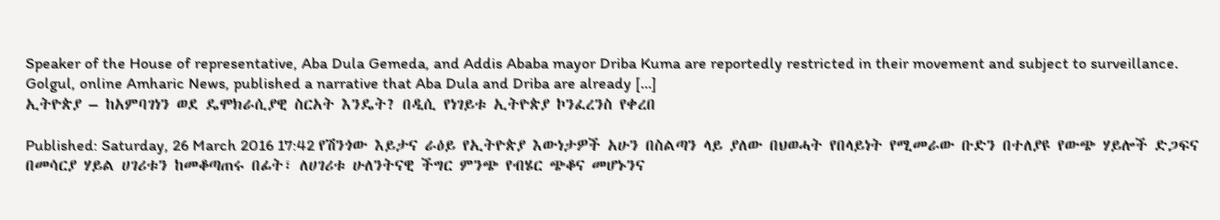Speaker of the House of representative, Aba Dula Gemeda, and Addis Ababa mayor Driba Kuma are reportedly restricted in their movement and subject to surveillance. Golgul, online Amharic News, published a narrative that Aba Dula and Driba are already […]
ኢትዮጵያ – ከአምባገነን ወደ ዴሞክራሲያዊ ስርአት እንዴት? በዲሲ የነገይቱ ኢትዮጵያ ኮንፈረንስ የቀረበ

Published: Saturday, 26 March 2016 17:42 የሽንጎው እይታና ራዕይ የኢትዮጵያ እውነታዎች አሁን በስልጣን ላይ ያለው በህወሓት የበላይነት የሚመራው ቡድን በተለያዩ የውጭ ሃይሎች ድጋፍና በመሳርያ ሃይል ሀገሪቱን ከመቆጣጠሩ በፊት፣ ለሀገሪቱ ሁለንትናዊ ችግር ምንጭ የብሄር ጭቆና መሆኑንና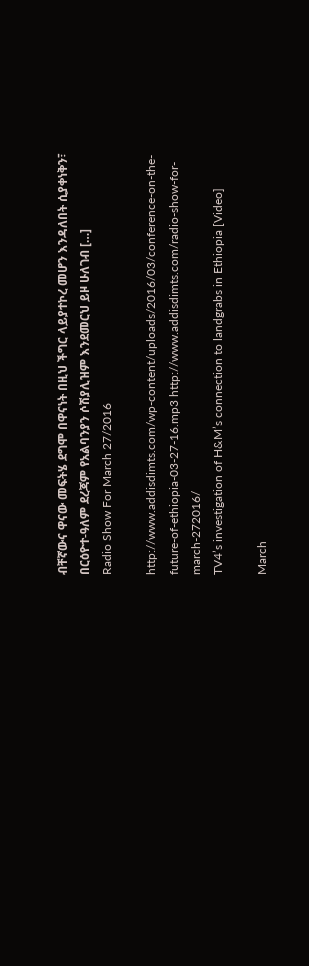ብቸኛውና ዋናው መፍትሄ ደግሞ በዋናነት በዚህ ችግር ላይያተኮረ መሆን እንዳለበት ሲያቀነቅን፣ በርዕዮተ-ዓለም ደረጃም የአልባንያን ሶሽያሊዝም እንደመርህ ይዞ ሁለገብ […]
Radio Show For March 27/2016

http://www.addisdimts.com/wp-content/uploads/2016/03/conference-on-the-future-of-ethiopia-03-27-16.mp3 http://www.addisdimts.com/radio-show-for-march-272016/
TV4’s investigation of H&M’s connection to landgrabs in Ethiopia [Video]

March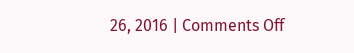26, 2016 | Comments Off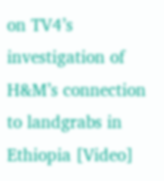on TV4’s investigation of H&M’s connection to landgrabs in Ethiopia [Video]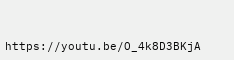https://youtu.be/O_4k8D3BKjA